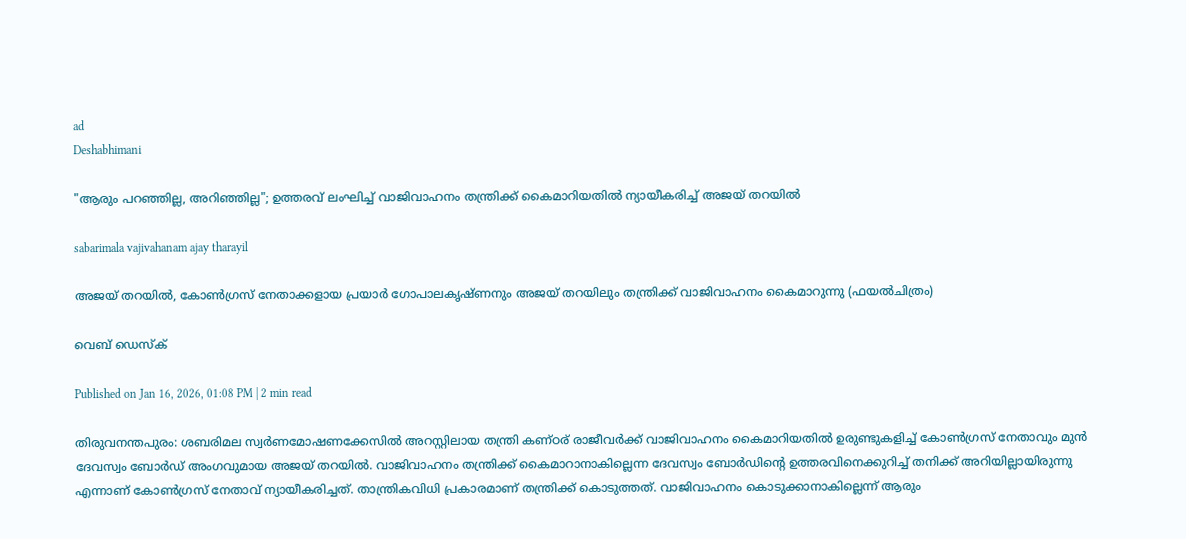ad
Deshabhimani

"ആരും പറഞ്ഞില്ല, അറിഞ്ഞില്ല"; ഉത്തരവ് ലംഘിച്ച് വാജിവാഹനം തന്ത്രിക്ക് കൈമാറിയതിൽ ന്യായീകരിച്ച് അജയ് തറയിൽ

sabarimala vajivahanam ajay tharayil

അജയ് തറയിൽ, കോൺഗ്രസ് നേതാക്കളായ പ്രയാർ ഗോപാലകൃഷ്ണനും അജയ് തറയിലും തന്ത്രിക്ക് വാജിവാഹനം കൈമാറുന്നു (ഫയൽചിത്രം)

വെബ് ഡെസ്ക്

Published on Jan 16, 2026, 01:08 PM | 2 min read

തിരുവനന്തപുരം: ശബരിമല സ്വർണമോഷണക്കേസിൽ അറസ്റ്റിലായ തന്ത്രി കണ്‌ഠര്‌ രാജീവർക്ക് വാജിവാഹനം കൈമാറിയതിൽ ഉരുണ്ടുകളിച്ച് കോൺഗ്രസ് നേതാവും മുൻ ദേവസ്വം ബോർഡ്‌ അംഗവുമായ അജയ് തറയിൽ. വാജിവാഹനം തന്ത്രിക്ക് കൈമാറാനാകില്ലെന്ന ദേവസ്വം ബോർഡിന്റെ ഉത്തരവിനെക്കുറിച്ച് തനിക്ക് അറിയില്ലായിരുന്നു എന്നാണ് കോൺഗ്രസ് നേതാവ് ന്യായീകരിച്ചത്. താന്ത്രികവിധി പ്രകാരമാണ് തന്ത്രിക്ക് കൊടുത്തത്. വാജിവാഹനം കൊടുക്കാനാകില്ലെന്ന് ആരും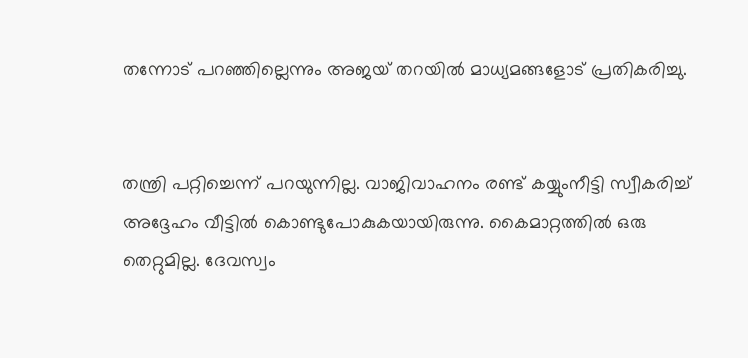തന്നോട് പറഞ്ഞില്ലെന്നും അജയ് തറയിൽ മാധ്യമങ്ങളോട് പ്രതികരിച്ചു.


തന്ത്രി പറ്റിച്ചെന്ന് പറയുന്നില്ല. വാജിവാഹനം രണ്ട് കയ്യുംനീട്ടി സ്വീകരിച്ച് അദ്ദേഹം വീട്ടിൽ കൊണ്ടുപോകുകയായിരുന്നു. കൈമാറ്റത്തിൽ ഒരു തെറ്റുമില്ല. ദേവസ്വം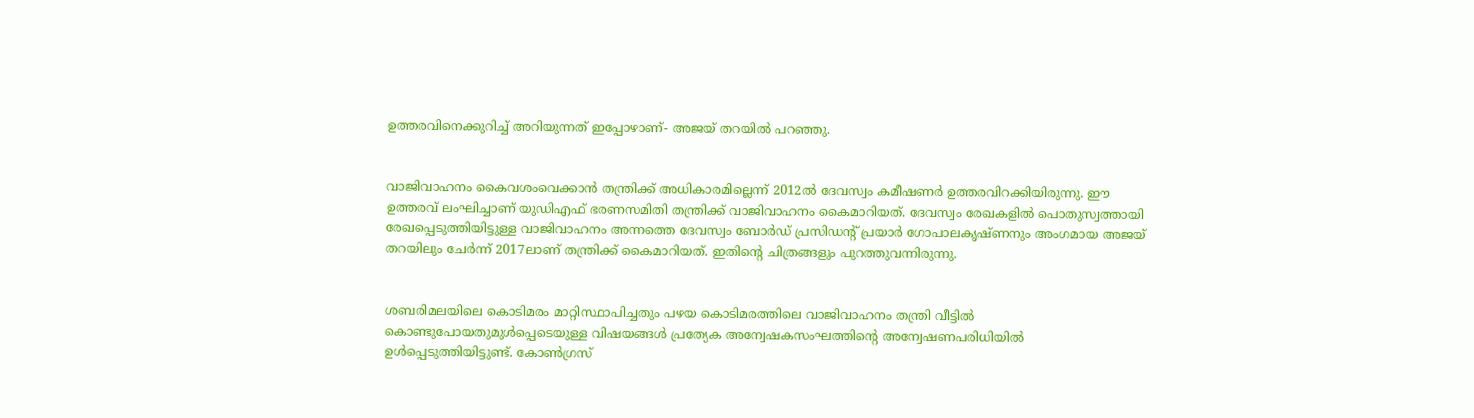ഉത്തരവിനെക്കുറിച്ച് അറിയുന്നത് ഇപ്പോഴാണ്- അജയ് തറയിൽ പറഞ്ഞു.


വാജിവാഹനം കൈവശംവെക്കാൻ തന്ത്രിക്ക് അധികാരമില്ലെന്ന് 2012ൽ ദേവസ്വം കമീഷണർ ഉത്തരവിറക്കിയിരുന്നു. ഈ ഉത്തരവ് ലംഘിച്ചാണ് യുഡിഎഫ് ഭരണസമിതി തന്ത്രിക്ക് വാജിവാഹനം കൈമാറിയത്. ദേവസ്വം രേഖകളിൽ പൊതുസ്വത്തായി രേഖപ്പെടുത്തിയിട്ടുള്ള വാജിവാഹനം അന്നത്തെ ദേവസ്വം ബോർഡ്‌ പ്രസിഡന്റ്‌ പ്രയാർ ഗോപാലകൃഷ്‌ണനും അംഗമായ അജയ്‌ തറയിലും ചേർന്ന്‌ 2017ലാണ് തന്ത്രിക്ക്‌ കൈമാറിയത്. ഇതിന്റെ ചിത്രങ്ങളും പുറത്തുവന്നിരുന്നു.


ശബരിമലയിലെ കൊടിമരം മാറ്റിസ്ഥാപിച്ചതും പഴയ കൊടിമരത്തിലെ വാജിവാഹനം തന്ത്രി വീട്ടിൽ കൊണ്ടുപോയതുമുൾപ്പെടെയുള്ള വിഷയങ്ങൾ പ്രത്യേക അന്വേഷകസംഘത്തിന്റെ അന്വേഷണപരിധിയിൽ ഉൾപ്പെടുത്തിയിട്ടുണ്ട്. കോൺഗ്രസ്‌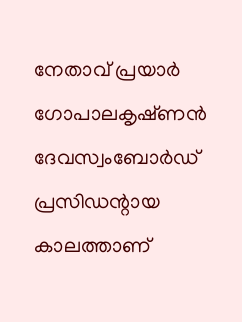നേതാവ്‌ പ്രയാർ ഗോപാലകൃഷ്‌ണൻ ദേവസ്വംബോർഡ്‌ പ്രസിഡന്റായ കാലത്താണ്‌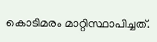കൊടിമരം മാറ്റിസ്ഥാപിച്ചത്‌.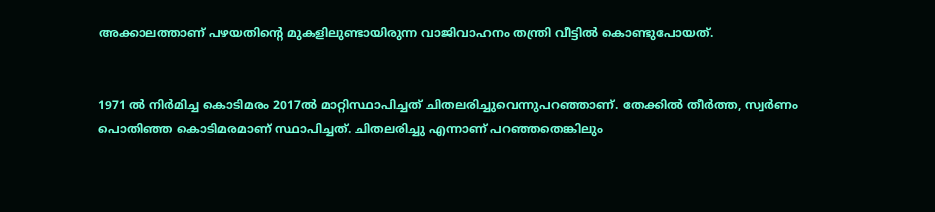അക്കാലത്താണ്‌ പഴയതിന്റെ മുകളിലുണ്ടായിരുന്ന വാജിവാഹനം തന്ത്രി വീട്ടിൽ കൊണ്ടുപോയത്‌.


1971 ൽ നിർമിച്ച കൊടിമരം 2017ൽ മാറ്റിസ്ഥാപിച്ചത് ചിതലരിച്ചുവെന്നുപറഞ്ഞാണ്. തേക്കിൽ തീർത്ത, സ്വർണം പൊതിഞ്ഞ കൊടിമരമാണ്‌ സ്ഥാപിച്ചത്‌. ചിതലരിച്ചു എന്നാണ്‌ പറഞ്ഞതെങ്കിലും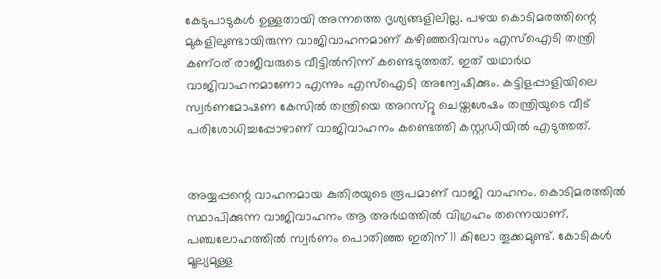കേടുപാടുകൾ ഉള്ളതായി അന്നത്തെ ദൃശ്യങ്ങളിലില്ല. പഴയ കൊടിമരത്തിന്റെ മുകളിലുണ്ടായിരുന്ന വാജിവാഹനമാണ്‌ കഴിഞ്ഞദിവസം എസ്‌ഐടി തന്ത്രി കണ്‌ഠര്‌ രാജീവരുടെ വീട്ടിൽനിന്ന്‌ കണ്ടെടുത്തത്‌. ഇത്‌ യഥാർഥ വാജിവാഹനമാണോ എന്നും എസ്‌ഐടി അന്വേഷിക്കും. കട്ടിളപ്പാളിയിലെ സ്വർണമോഷണ കേസിൽ തന്ത്രിയെ അറസ്‌റ്റു ചെയ്തശേഷം തന്ത്രിയുടെ വീട്‌ പരിശോധിച്ചപ്പോഴാണ്‌ വാജിവാഹനം കണ്ടെത്തി കസ്റ്റഡിയിൽ എടുത്തത്‌.


അയ്യപ്പന്റെ വാഹനമായ കുതിരയുടെ രൂപമാണ് വാജി വാഹനം. കൊടിമരത്തിൽ സ്ഥാപിക്കുന്ന വാജിവാഹനം ആ അർഥത്തിൽ വിഗ്രഹം തന്നെയാണ്. പഞ്ചലോഹത്തിൽ സ്വർണം പൊതിഞ്ഞ ഇതിന്‌ 11 കിലോ തൂക്കമുണ്ട്. കോടികൾ മൂല്യമുള്ള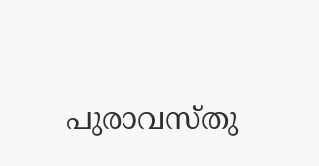പുരാവസ്തു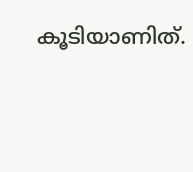കൂടിയാണിത്.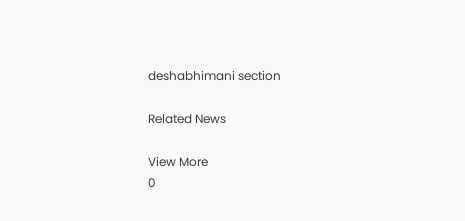deshabhimani section

Related News

View More
0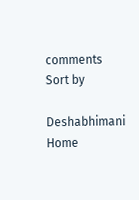comments
Sort by

Deshabhimani
Home